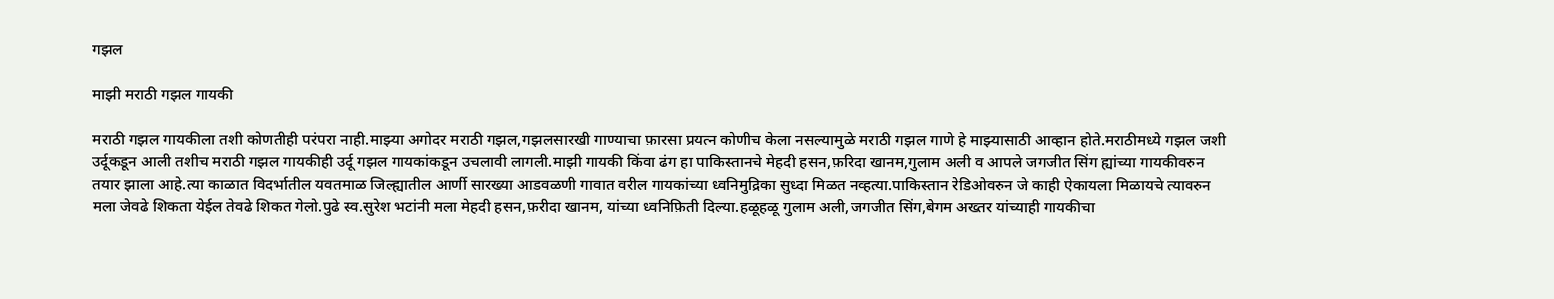गझल

माझी मराठी गझल गायकी

मराठी गझल गायकीला तशी कोणतीही परंपरा नाही.माझ्या अगोदर मराठी गझल,गझलसारखी गाण्याचा फ़ारसा प्रयत्न कोणीच केला नसल्यामुळे मराठी गझल गाणे हे माझ्यासाठी आव्हान होते.मराठीमध्ये गझल जशी उर्दूकडून आली तशीच मराठी गझल गायकीही उर्दू गझल गायकांकडून उचलावी लागली.माझी गायकी किंवा ढंग हा पाकिस्तानचे मेहदी हसन,फ़रिदा खानम,गुलाम अली व आपले जगजीत सिंग ह्यांच्या गायकीवरुन तयार झाला आहे.त्या काळात विदर्भातील यवतमाळ जिल्ह्यातील आर्णी सारख्या आडवळणी गावात वरील गायकांच्या ध्वनिमुद्रिका सुध्दा मिळत नव्हत्या.पाकिस्तान रेडिओवरुन जे काही ऐकायला मिळायचे त्यावरुन मला जेवढे शिकता येईल तेवढे शिकत गेलो.पुढे स्व.सुरेश भटांनी मला मेहदी हसन,फ़रीदा खानम, यांच्या ध्वनिफ़िती दिल्या.हळूहळू गुलाम अली,जगजीत सिंग,बेगम अख्तर यांच्याही गायकीचा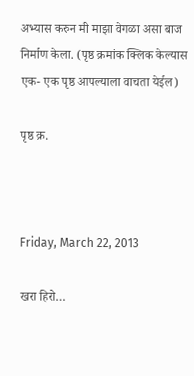अभ्यास करुन मी माझा वेगळा असा बाज निर्माण केला. (पृष्ठ क्रमांक क्लिक केल्यास एक- एक पृष्ठ आपल्याला वाचता येईल)

पृष्ठ क्र.



Friday, March 22, 2013

खरा हिरो…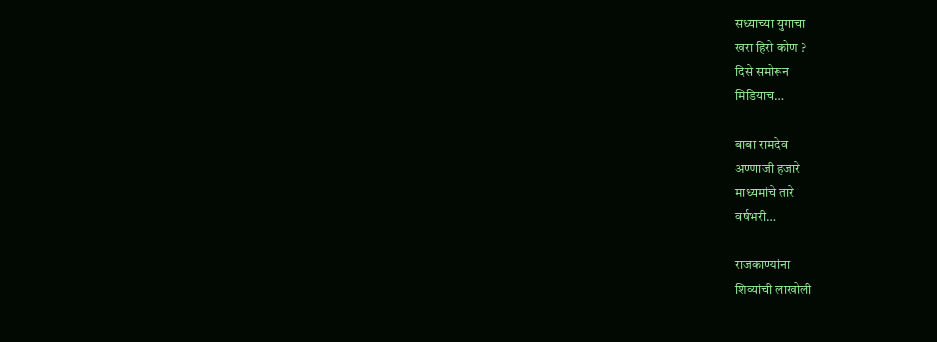सध्याच्या युगाचा
खरा हिरो कोण ?
दिसे समोरून
मिडियाच…

बाबा रामदेव
अण्णाजी हजारे
माध्यमांचे तारे
वर्षभरी…

राजकाण्यांना
शिव्यांची लाखोली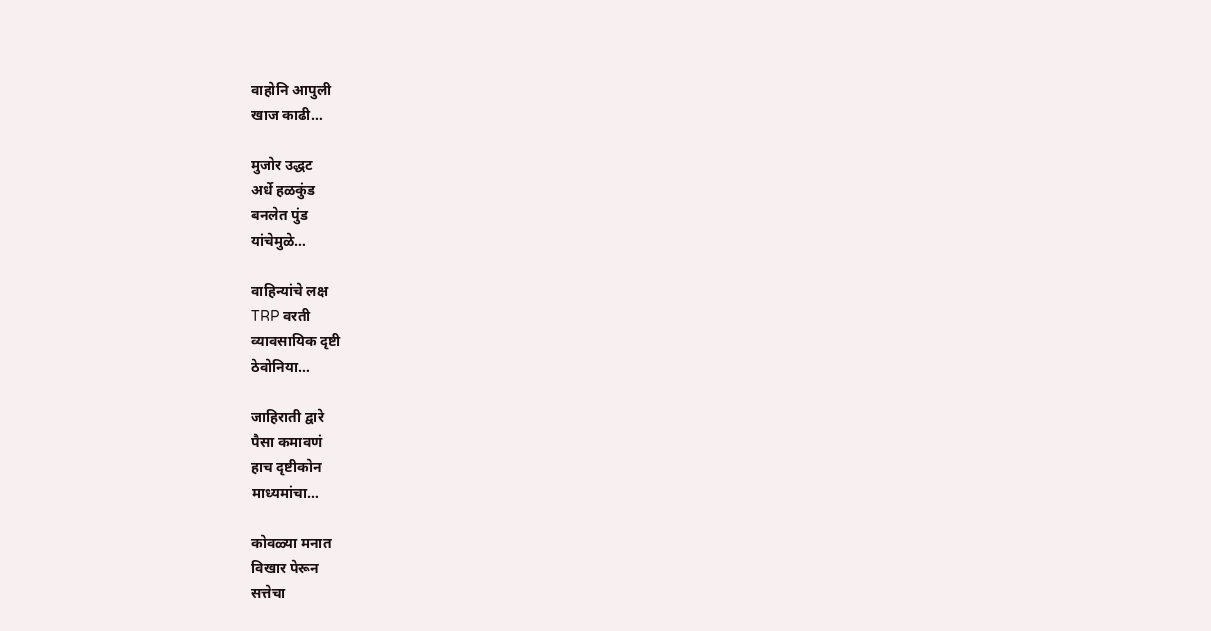वाहोनि आपुली
खाज काढी…

मुजोर उद्धट
अर्धे हळकुंड
बनलेत पुंड
यांचेमुळे…

वाहिन्यांचे लक्ष
TRP वरती
व्यावसायिक दृष्टी
ठेवोनिया…

जाहिराती द्वारे
पैसा कमावणं
हाच दृष्टीकोन
माध्यमांचा…

कोवळ्या मनात
विखार पेरून
सत्तेचा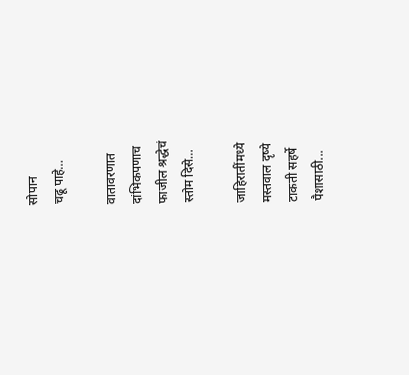सोपान
चढू पाहे…

वातावरणात
दांभिकपणाच
फाजील श्रद्धेचं
स्तोम दिसे…

जाहिरातींमध्ये
मस्तवाल दृष्ये
टाकती सहर्षे
पैशासाठी...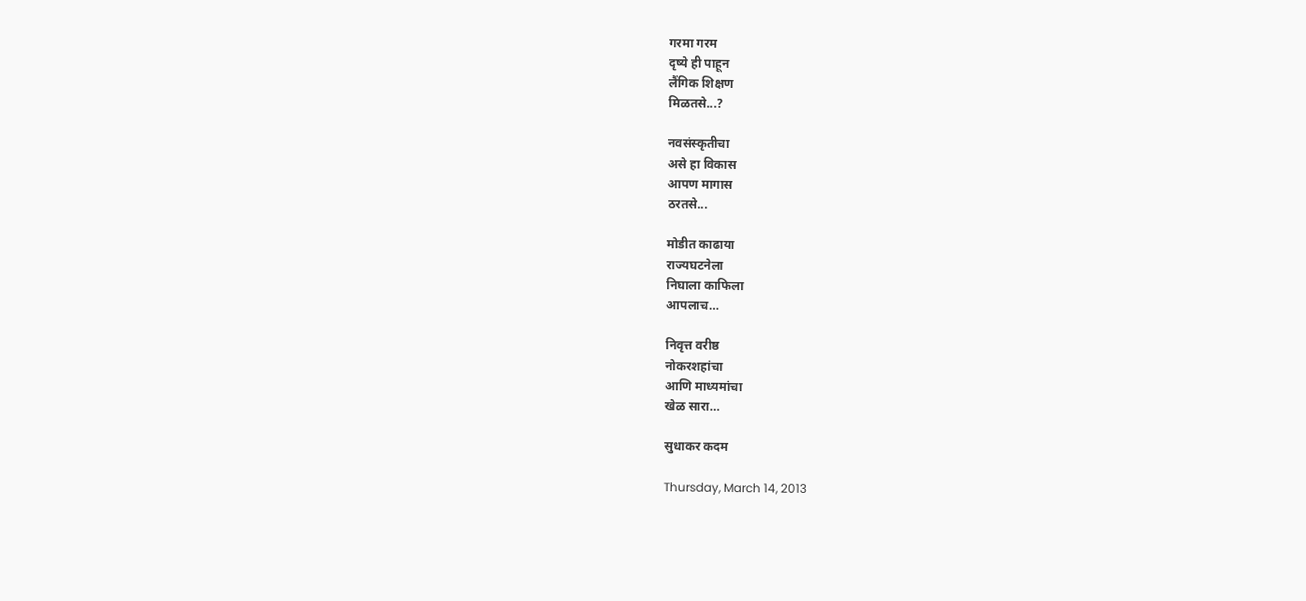गरमा गरम
दृष्ये ही पाहून
लैंगिक शिक्षण
मिळतसे...?

नवसंस्कृतीचा
असे हा विकास
आपण मागास
ठरतसे...

मोडीत काढाया
राज्यघटनेला
निघाला काफिला
आपलाच…

निवृत्त वरीष्ठ
नोकरशहांचा
आणि माध्यमांचा
खेळ सारा…

सुधाकर कदम

Thursday, March 14, 2013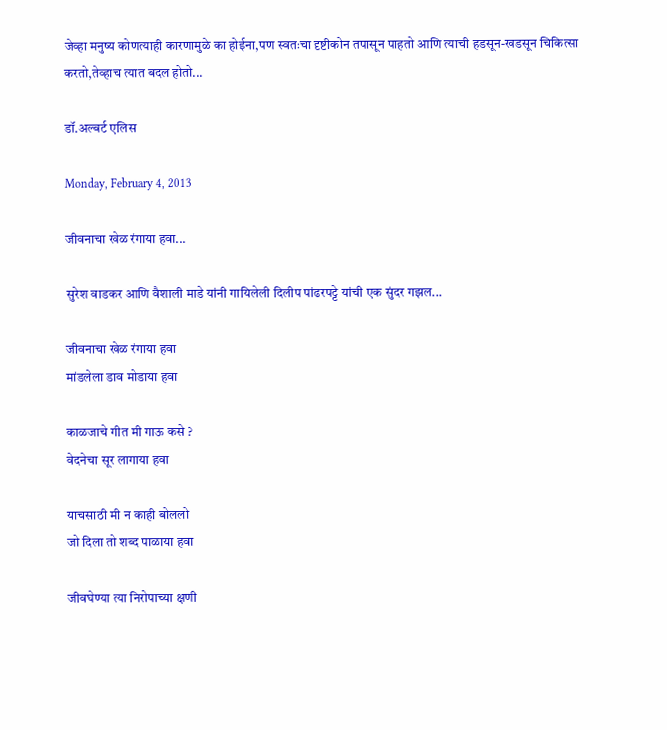जेव्हा मनुष्य कोणत्याही कारणामुळे का होईना,पण स्वतःचा दृष्टीकोन तपासून पाहतो आणि त्याची हडसून-खडसून चिकित्सा करतो,तेव्हाच त्यात बदल होतो...

डॉ.अल्बर्ट एलिस

Monday, February 4, 2013

जीवनाचा खेळ रंगाया हवा...

सुरेश वाडकर आणि वैशाली माडे यांनी गायिलेली दिलीप पांढरपट्टे यांची एक सुंदर गझल...

जीवनाचा खेळ रंगाया हवा
मांडलेला डाव मोडाया हवा

काळजाचे गीत मी गाऊ कसे ?
वेदनेचा सूर लागाया हवा

याचसाठी मी न काही बोललो
जो दिला तो शब्द पाळाया हवा

जीवघेण्या त्या निरोपाच्या क्षणी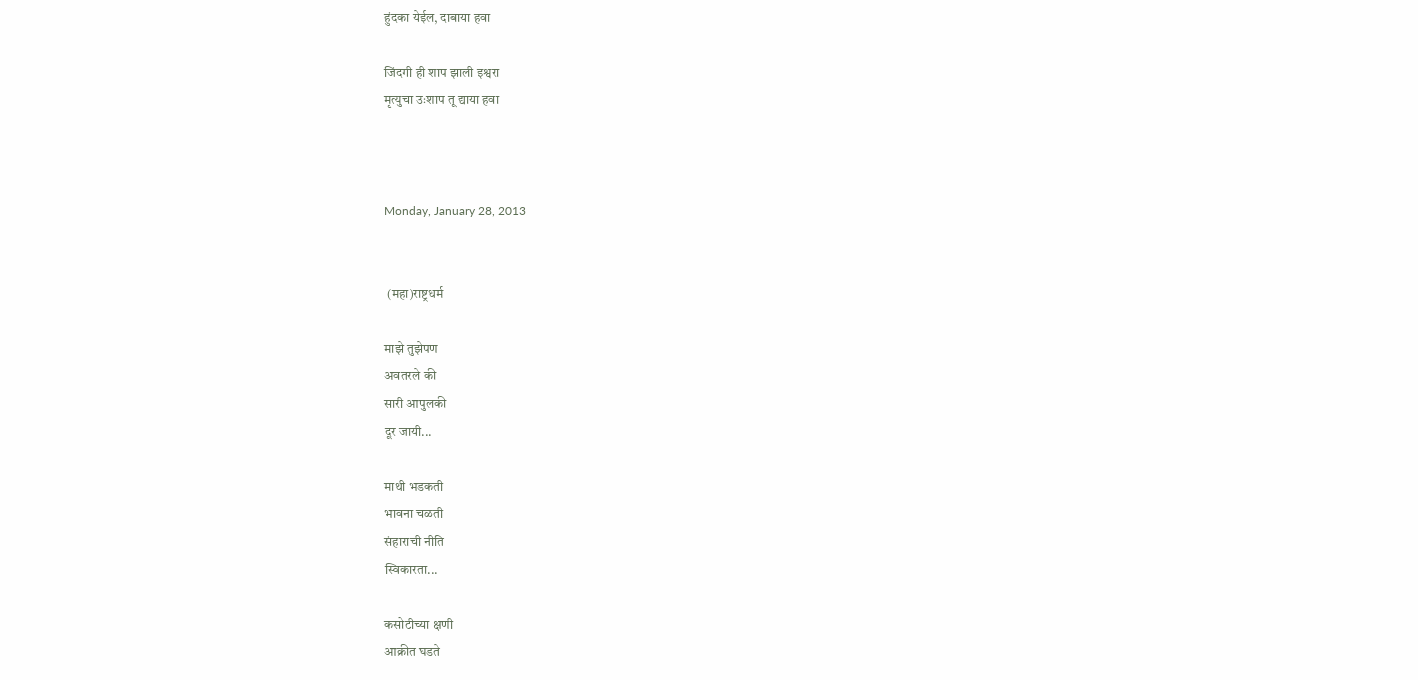हुंदका येईल, दाबाया हवा

जिंदगी ही शाप झाली इश्वरा
मृत्युचा उःशाप तू द्याया हवा



Monday, January 28, 2013


 (महा)राष्ट्रधर्म

माझे तुझेपण
अवतरले की
सारी आपुलकी
दूर जायी...

माथी भडकती
भावना चळती
संहाराची नीति
स्विकारता...

कसोटीच्या क्षणी
आक्रीत घडते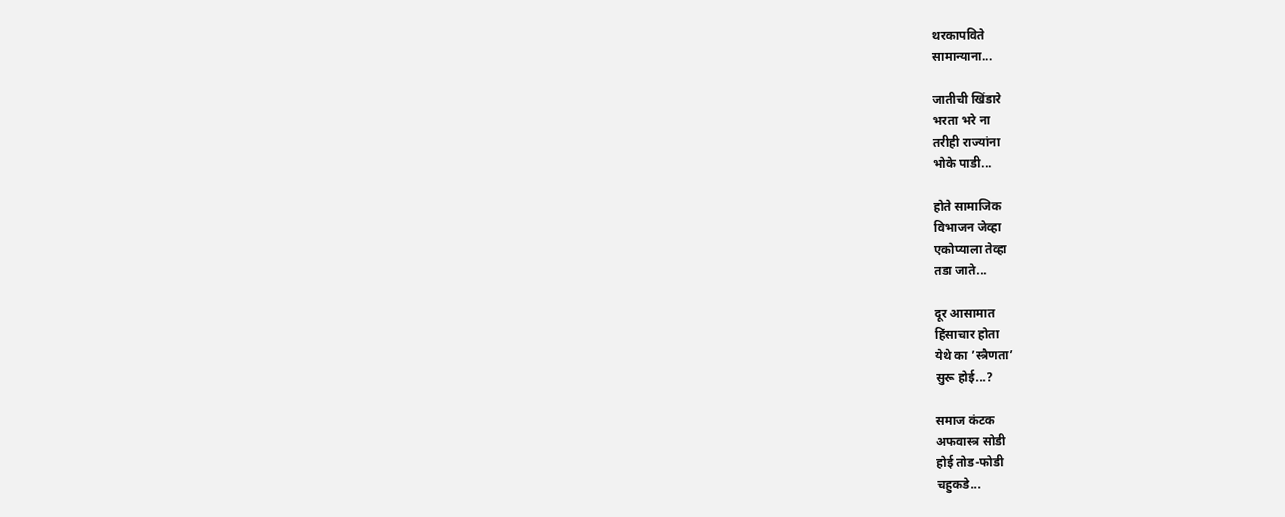थरकापविते
सामान्याना...

जातीची खिंडारे
भरता भरे ना
तरीही राज्यांना
भोके पाडी...

होते सामाजिक
विभाजन जेव्हा
एकोप्याला तेव्हा
तडा जाते...

दूर आसामात
हिंसाचार होता
येथे का ’स्त्रैणता’
सुरू होई...?

समाज कंटक
अफवास्त्र सोडी
होई तोड-फोडी
चहुकडे...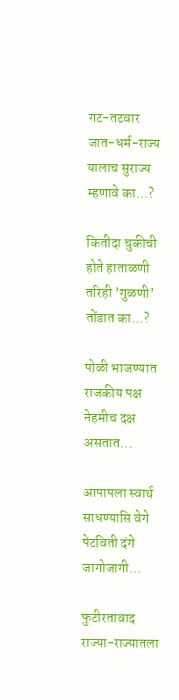गट-तटवार
जात-धर्म-राज्य
यालाच सुराज्य
म्हणावे का...?

कितीदा चुकीची
होते हाताळणी
तरिही ’गुळणी’
तोंडात का...?

पोळी भाजण्यात
राजकीय पक्ष
नेहमीच दक्ष
असतात...

आपापला स्वार्थ
साधण्यासि वेगे
पेटविती दंगे
जागोजागी...

फुटीरतावाद
राज्या-राज्यातला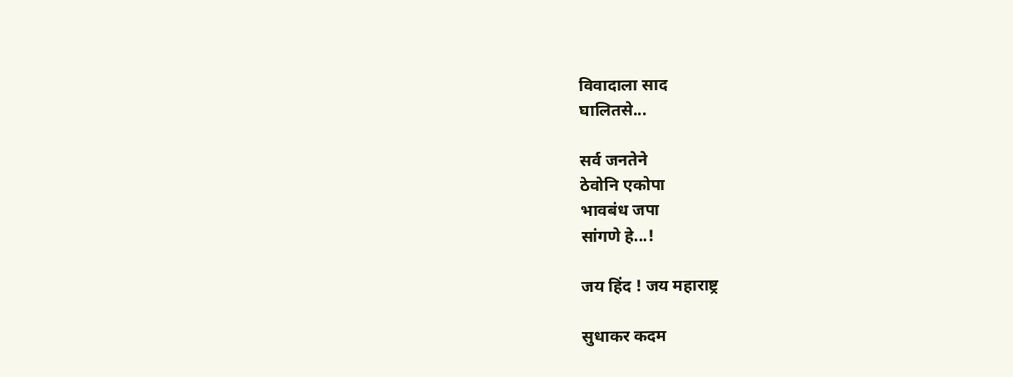विवादाला साद
घालितसे...

सर्व जनतेने
ठेवोनि एकोपा
भावबंध जपा
सांगणे हे...!

जय हिंद ! जय महाराष्ट्र

सुधाकर कदम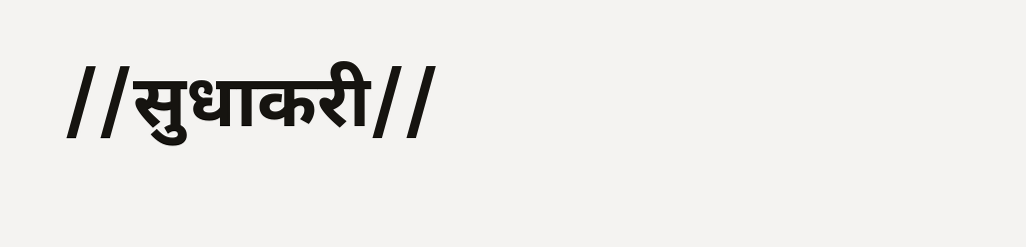//सुधाकरी//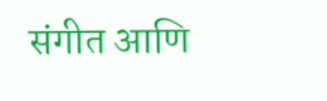संगीत आणि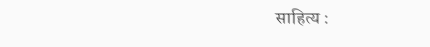साहित्य :